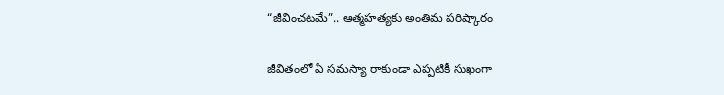“జీవించటమే”.. ఆత్మహత్యకు అంతిమ పరిష్కారం

జీవితంలో ఏ సమస్యా రాకుండా ఎప్పటికీ సుఖంగా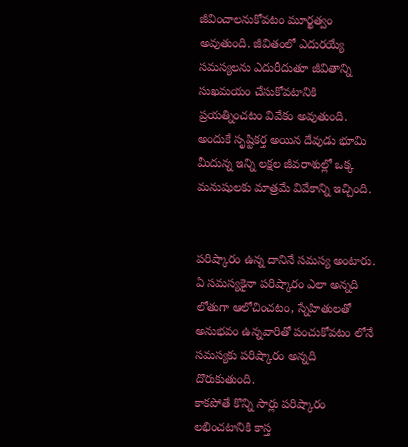జీవించాలనుకోవటం మూర్ఖత్వం అవుతుంది. జీవితంలో ఎదురయ్యే సమస్యలను ఎదురీదుతూ జీవితాన్ని సుఖమయం చేసుకోవటానికి ప్రయత్నించటం వివేకం అవుతుంది. అందుకే సృష్టికర్త అయిన దేవుడు భూమి మీదున్న ఇన్ని లక్షల జీవరాశుల్లో ఒక్క మనుషులకు మాత్రమే వివేకాన్ని ఇచ్చింది.


పరిష్కారం ఉన్న దానినే సమస్య అంటారు. ఏ సమస్యకైనా పరిష్కారం ఎలా అన్నది లోతుగా ఆలోచించటం, స్నేహితులతో అనుభవం ఉన్నవారితో పంచుకోవటం లోనే సమస్యకు పరిష్కారం అన్నది దొరుకుతుంది.
కాకపోతే కొన్ని సార్లు పరిష్కారం లభించటానికి కాస్త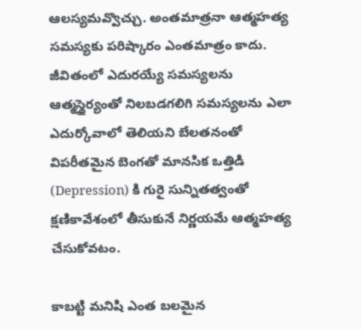ఆలస్యమవ్వొచ్చు. అంతమాత్రనా ఆత్మహత్య సమస్యకు పరిష్కారం ఎంతమాత్రం కాదు. జీవితంలో ఎదురయ్యే సమస్యలను ఆత్మస్థైర్యంతో నిలబడగలిగి సమస్యలను ఎలా ఎదుర్కోవాలో తెలియని బేలతనంతో విపరీతమైన బెంగతో మానసిక ఒత్తిడి (Depression) కి గురై సున్నితత్వంతో క్షణికావేశంలో తీసుకునే నిర్ణయమే ఆత్మహత్య చేసుకోవటం.

కాబట్టి మనిషి ఎంత బలమైన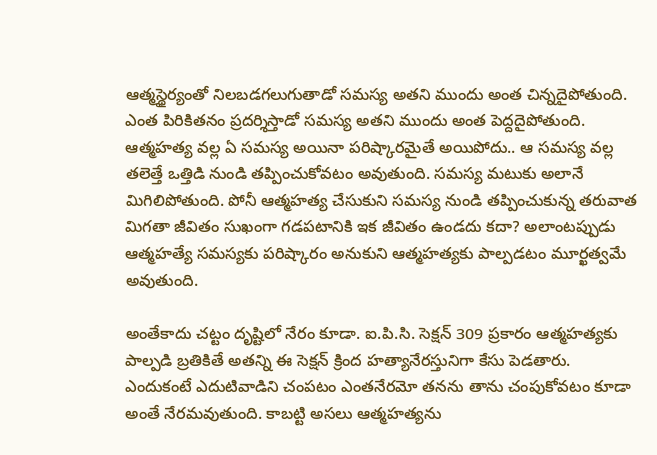ఆత్మస్థైర్యంతో నిలబడగలుగుతాడో సమస్య అతని ముందు అంత చిన్నదైపోతుంది. ఎంత పిరికితనం ప్రదర్శిస్తాడో సమస్య అతని ముందు అంత పెద్దదైపోతుంది.
ఆత్మహత్య వల్ల ఏ సమస్య అయినా పరిష్కారమైతే అయిపోదు.. ఆ సమస్య వల్ల తలెత్తే ఒత్తిడి నుండి తప్పించుకోవటం అవుతుంది. సమస్య మటుకు అలానే మిగిలిపోతుంది. పోనీ ఆత్మహత్య చేసుకుని సమస్య నుండి తప్పించుకున్న తరువాత మిగతా జీవితం సుఖంగా గడపటానికి ఇక జీవితం ఉండదు కదా? అలాంటప్పుడు ఆత్మహత్యే సమస్యకు పరిష్కారం అనుకుని ఆత్మహత్యకు పాల్పడటం మూర్ఖత్వమే అవుతుంది.

అంతేకాదు చట్టం దృష్టిలో నేరం కూడా. ఐ.పి.సి. సెక్షన్ 309 ప్రకారం ఆత్మహత్యకు పాల్పడి బ్రతికితే అతన్ని ఈ సెక్షన్ క్రింద హత్యానేరస్తునిగా కేసు పెడతారు. ఎందుకంటే ఎదుటివాడిని చంపటం ఎంతనేరమో తనను తాను చంపుకోవటం కూడా అంతే నేరమవుతుంది. కాబట్టి అసలు ఆత్మహత్యను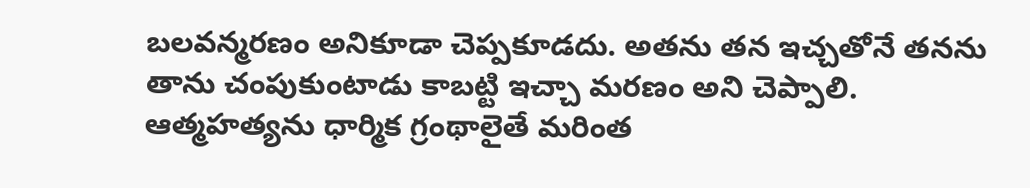బలవన్మరణం అనికూడా చెప్పకూడదు. అతను తన ఇచ్చతోనే తనను తాను చంపుకుంటాడు కాబట్టి ఇచ్చా మరణం అని చెప్పాలి. ఆత్మహత్యను ధార్మిక గ్రంథాలైతే మరింత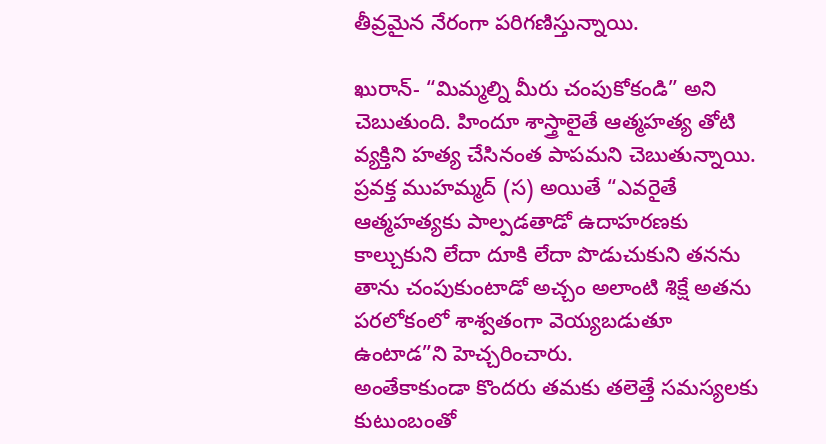తీవ్రమైన నేరంగా పరిగణిస్తున్నాయి.

ఖురాన్- “మిమ్మల్ని మీరు చంపుకోకండి” అని చెబుతుంది. హిందూ శాస్త్రాలైతే ఆత్మహత్య తోటి వ్యక్తిని హత్య చేసినంత పాపమని చెబుతున్నాయి. ప్రవక్త ముహమ్మద్ (స) అయితే “ఎవరైతే ఆత్మహత్యకు పాల్పడతాడో ఉదాహరణకు కాల్చుకుని లేదా దూకి లేదా పొడుచుకుని తనను తాను చంపుకుంటాడో అచ్చం అలాంటి శిక్షే అతను పరలోకంలో శాశ్వతంగా వెయ్యబడుతూ ఉంటాడ”ని హెచ్చరించారు.
అంతేకాకుండా కొందరు తమకు తలెత్తే సమస్యలకు కుటుంబంతో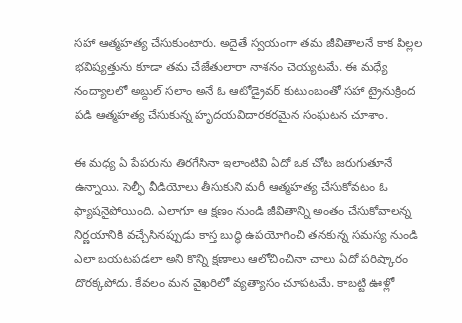సహా ఆత్మహత్య చేసుకుంటారు. అదైతే స్వయంగా తమ జీవితాలనే కాక పిల్లల భవిష్యత్తును కూడా తమ చేజేతులారా నాశనం చెయ్యటమే. ఈ మధ్యే నంద్యాలలో అబ్దుల్ సలాం అనే ఓ ఆటోడ్రైవర్ కుటుంబంతో సహా ట్రైనుక్రింద పడి ఆత్మహత్య చేసుకున్న హృదయవిదారకరమైన సంఘటన చూశాం.

ఈ మధ్య ఏ పేపరును తిరగేసినా ఇలాంటివి ఏదో ఒక చోట జరుగుతూనే ఉన్నాయి. సెల్ఫీ వీడియోలు తీసుకుని మరీ ఆత్మహత్య చేసుకోవటం ఓ ఫ్యాషనైపోయింది. ఎలాగూ ఆ క్షణం నుండి జీవితాన్ని అంతం చేసుకోవాలన్న నిర్ణయానికి వచ్చేసినప్పుడు కాస్త బుద్ధి ఉపయోగించి తనకున్న సమస్య నుండి ఎలా బయటపడలా అని కొన్ని క్షణాలు ఆలోచించినా చాలు ఏదో పరిష్కారం దొరక్కపోదు. కేవలం మన వైఖరిలో వ్యత్యాసం చూపటమే. కాబట్టి ఊళ్లో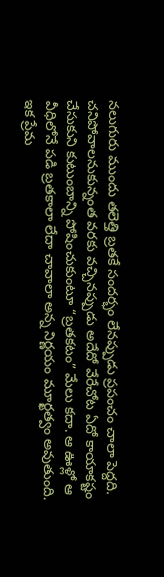నలుగురు ముందు తలెత్తి బ్రతకే సందర్భం లేనప్పుడు ప్రపంచం చాలా పెద్దది. చనిపోవాలనుకున్నంత వరకు వచ్చినప్పుడు అదేదో వేరేచోట ఏదో కాయాకష్టం చేసుకుని కుటుంబాన్ని పోషించుకుంటూ “బ్రతకటం” మేలు కదా. ఆ ఊళ్లో ఆ వీధిలోనే పడి బ్రతకాలా లేదా చావాలా అన్న నిర్ణయం మూర్ఖత్వం అవుతుంది.
ఇక ప్రేమ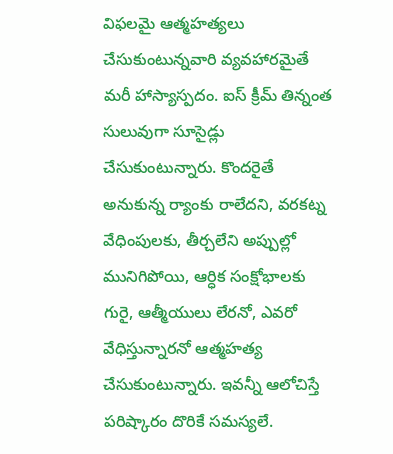విఫలమై ఆత్మహత్యలు చేసుకుంటున్నవారి వ్యవహారమైతే మరీ హాస్యాస్పదం. ఐస్ క్రీమ్ తిన్నంత సులువుగా సూసైడ్లు చేసుకుంటున్నారు. కొందరైతే అనుకున్న ర్యాంకు రాలేదని, వరకట్న వేధింపులకు, తీర్చలేని అప్పుల్లో మునిగిపోయి, ఆర్ధిక సంక్షోభాలకు గురై, ఆత్మీయులు లేరనో, ఎవరో వేధిస్తున్నారనో ఆత్మహత్య చేసుకుంటున్నారు. ఇవన్నీ ఆలోచిస్తే పరిష్కారం దొరికే సమస్యలే.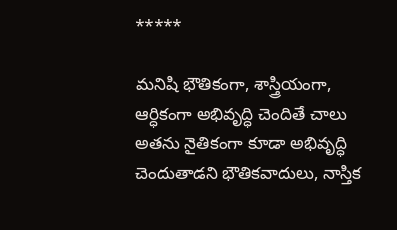*****

మనిషి భౌతికంగా, శాస్త్రియంగా, ఆర్ధికంగా అభివృద్ధి చెందితే చాలు అతను నైతికంగా కూడా అభివృద్ధి చెందుతాడని భౌతికవాదులు, నాస్తిక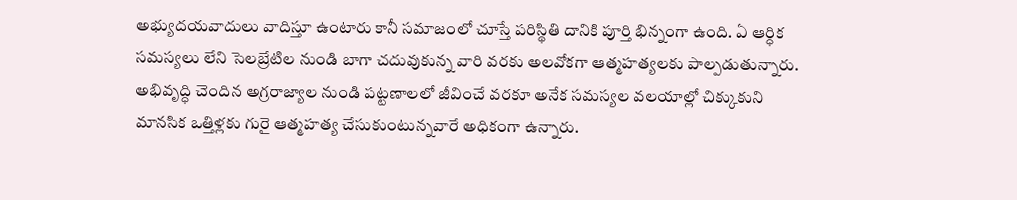అభ్యుదయవాదులు వాదిస్తూ ఉంటారు కానీ సమాజంలో చూస్తే పరిస్థితి దానికి పూర్తి భిన్నంగా ఉంది. ఏ ఆర్ధిక సమస్యలు లేని సెలబ్రేటిల నుండి బాగా చదువుకున్న వారి వరకు అలవోకగా ఆత్మహత్యలకు పాల్పడుతున్నారు. అభివృద్ధి చెందిన అగ్రరాజ్యాల నుండి పట్టణాలలో జీవించే వరకూ అనేక సమస్యల వలయాల్లో చిక్కుకుని మానసిక ఒత్తిళ్లకు గురై ఆత్మహత్య చేసుకుంటున్నవారే అధికంగా ఉన్నారు.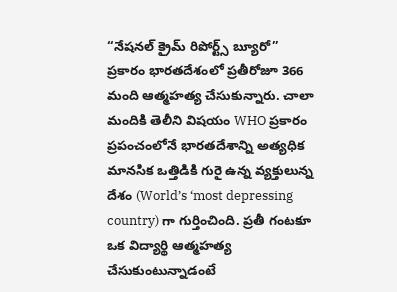“నేషనల్ క్రైమ్ రిపోర్ట్స్ బ్యూరో” ప్రకారం భారతదేశంలో ప్రతీరోజూ 366 మంది ఆత్మహత్య చేసుకున్నారు. చాలా మందికి తెలీని విషయం WHO ప్రకారం ప్రపంచంలోనే భారతదేశాన్ని అత్యధిక మానసిక ఒత్తిడికి గురై ఉన్న వ్యక్తులున్న దేశం (World’s ‘most depressing country) గా గుర్తించింది. ప్రతీ గంటకూ ఒక విద్యార్థి ఆత్మహత్య చేసుకుంటున్నాడంటే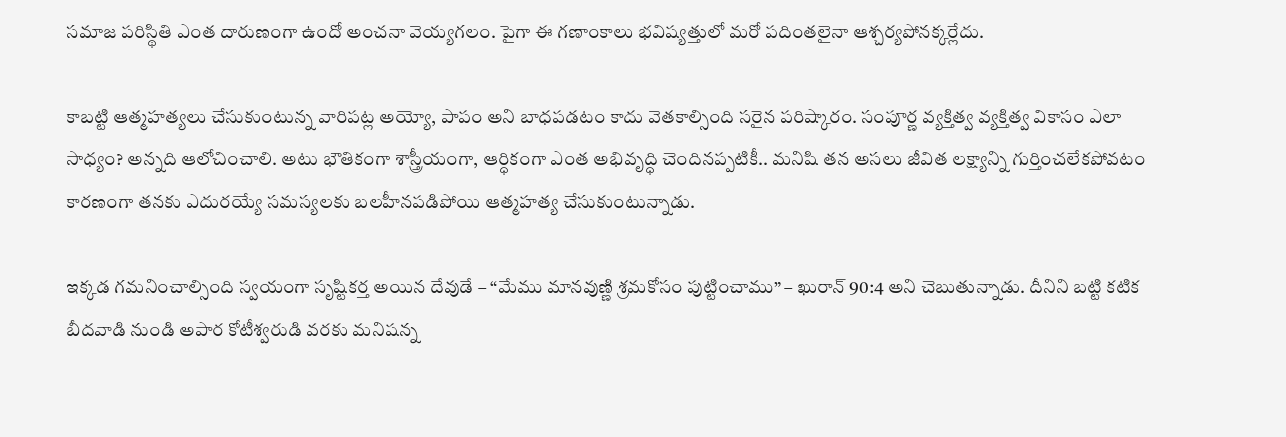సమాజ పరిస్థితి ఎంత దారుణంగా ఉందో అంచనా వెయ్యగలం. పైగా ఈ గణాంకాలు భవిష్యత్తులో మరో పదింతలైనా ఆశ్చర్యపోనక్కర్లేదు.

కాబట్టి ఆత్మహత్యలు చేసుకుంటున్న వారిపట్ల అయ్యో, పాపం అని బాధపడటం కాదు వెతకాల్సింది సరైన పరిష్కారం. సంపూర్ణ వ్యక్తిత్వ వ్యక్తిత్వ వికాసం ఎలా సాధ్యం? అన్నది ఆలోచించాలి. అటు భౌతికంగా శాస్త్రీయంగా, ఆర్ధికంగా ఎంత అభివృద్ధి చెందినప్పటికీ.. మనిషి తన అసలు జీవిత లక్ష్యాన్ని గుర్తించలేకపోవటం కారణంగా తనకు ఎదురయ్యే సమస్యలకు బలహీనపడిపోయి ఆత్మహత్య చేసుకుంటున్నాడు.

ఇక్కడ గమనించాల్సింది స్వయంగా సృష్టికర్త అయిన దేవుడే – “మేము మానవుణ్ణి శ్రమకోసం పుట్టించాము” – ఖురాన్ 90:4 అని చెబుతున్నాడు. దీనిని బట్టి కటిక బీదవాడి నుండి అపార కోటీశ్వరుడి వరకు మనిషన్న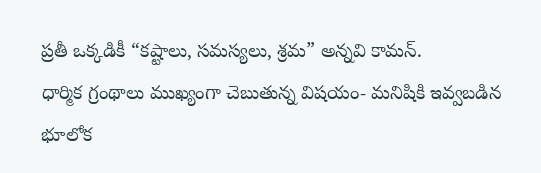ప్రతీ ఒక్కడికీ “కష్టాలు, సమస్యలు, శ్రమ” అన్నవి కామన్.
ధార్మిక గ్రంథాలు ముఖ్యంగా చెబుతున్న విషయం- మనిషికి ఇవ్వబడిన భూలోక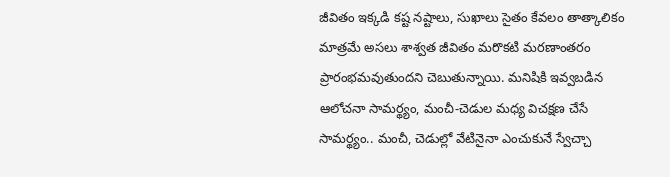జీవితం ఇక్కడి కష్ట నష్టాలు, సుఖాలు సైతం కేవలం తాత్కాలికం మాత్రమే అసలు శాశ్వత జీవితం మరొకటి మరణాంతరం ప్రారంభమవుతుందని చెబుతున్నాయి. మనిషికి ఇవ్వబడిన ఆలోచనా సామర్థ్యం, మంచీ-చెడుల మధ్య విచక్షణ చేసే సామర్థ్యం.. మంచీ, చెడుల్లో వేటినైనా ఎంచుకునే స్వేచ్చా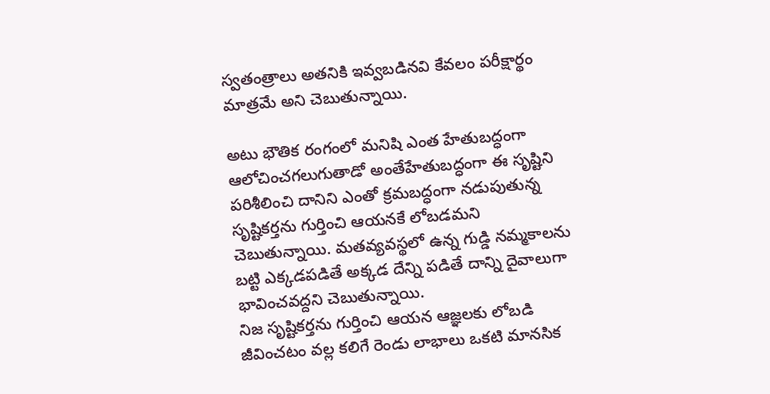స్వతంత్రాలు అతనికి ఇవ్వబడినవి కేవలం పరీక్షార్థం మాత్రమే అని చెబుతున్నాయి.

అటు భౌతిక రంగంలో మనిషి ఎంత హేతుబద్ధంగా ఆలోచించగలుగుతాడో అంతేహేతుబద్ధంగా ఈ సృష్టిని పరిశీలించి దానిని ఎంతో క్రమబద్ధంగా నడుపుతున్న సృష్టికర్తను గుర్తించి ఆయనకే లోబడమని చెబుతున్నాయి. మతవ్యవస్థలో ఉన్న గుడ్డి నమ్మకాలను బట్టి ఎక్కడపడితే అక్కడ దేన్ని పడితే దాన్ని దైవాలుగా భావించవద్దని చెబుతున్నాయి.
నిజ సృష్టికర్తను గుర్తించి ఆయన ఆజ్ఞలకు లోబడి జీవించటం వల్ల కలిగే రెండు లాభాలు ఒకటి మానసిక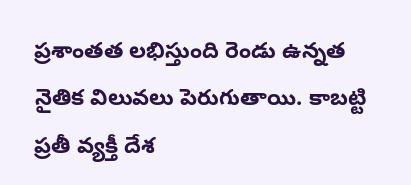ప్రశాంతత లభిస్తుంది రెండు ఉన్నత నైతిక విలువలు పెరుగుతాయి. కాబట్టి ప్రతీ వ్యక్తీ దేశ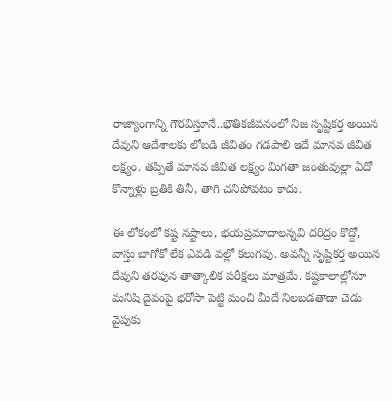రాజ్యాంగాన్ని గౌరవిస్తూనే..భౌతికజీవనంలో నిజ సృష్టికర్త అయిన దేవుని ఆదేశాలకు లోబడి జీవితం గడపాలి ఇదే మానవ జీవిత లక్ష్యం. తప్పితే మానవ జీవిత లక్ష్యం మిగతా జంతువుల్లా ఏదో కొన్నాళ్లు బ్రతికి తినీ, తాగి చనిపోవటం కాదు.

ఈ లోకంలో కష్ట నష్టాలు, భయప్రమాదాలన్నవి దరిద్రం కొద్దో, వాస్తు బాగోకో లేక ఎవడి వల్లో కలుగవు. అవన్నీ సృష్టికర్త అయిన దేవుని తరఫున తాత్కాలిక పరీక్షలు మాత్రమే. కష్టకాలాల్లోనూ మనిషి దైవంపై భరోసా పెట్టి మంచి మీదే నిలబడతాడా చెడు వైపుకు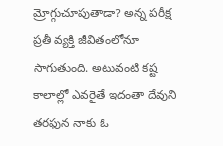మ్రోగ్గుచూపుతాడా? అన్న పరీక్ష ప్రతీ వ్యక్తి జీవితంలోనూ సాగుతుంది. అటువంటి కష్ట కాలాల్లో ఎవరైతే ఇదంతా దేవుని తరఫున నాకు ఓ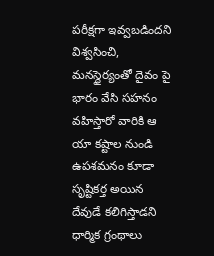పరీక్షగా ఇవ్వబడిందని విశ్వసించి, మనస్థైర్యంతో దైవం పై భారం వేసి సహనం వహిస్తారో వారికి ఆ యా కష్టాల నుండి ఉపశమనం కూడా సృష్టికర్త అయిన దేవుడే కలిగిస్తాడని ధార్మిక గ్రంథాలు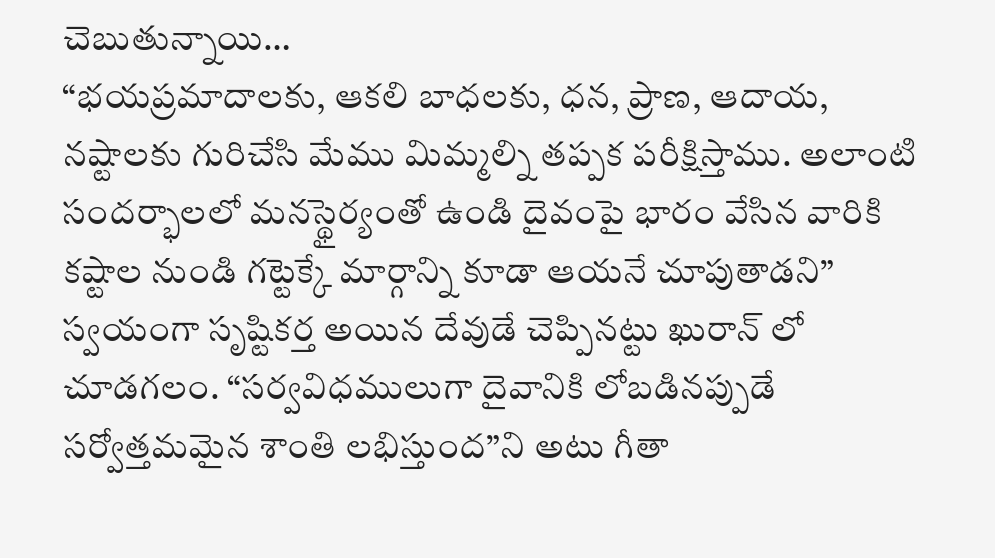చెబుతున్నాయి…
“భయప్రమాదాలకు, ఆకలి బాధలకు, ధన, ప్రాణ, ఆదాయ, నష్టాలకు గురిచేసి మేము మిమ్మల్ని తప్పక పరీక్షిస్తాము. అలాంటి సందర్భాలలో మనస్థైర్యంతో ఉండి దైవంపై భారం వేసిన వారికి కష్టాల నుండి గట్టెక్కే మార్గాన్ని కూడా ఆయనే చూపుతాడని” స్వయంగా సృష్టికర్త అయిన దేవుడే చెప్పినట్టు ఖురాన్ లో చూడగలం. “సర్వవిధములుగా దైవానికి లోబడినప్పుడే సర్వోత్తమమైన శాంతి లభిస్తుంద”ని అటు గీతా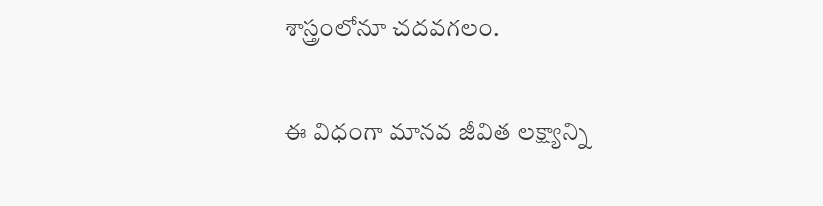శాస్త్రంలోనూ చదవగలం.

ఈ విధంగా మానవ జీవిత లక్ష్యాన్ని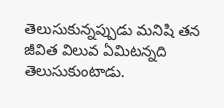తెలుసుకున్నప్పుడు మనిషి తన జీవిత విలువ ఏమిటన్నది తెలుసుకుంటాడు.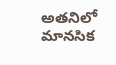అతనిలో మానసిక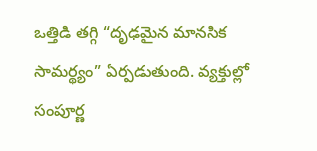ఒత్తిడి తగ్గి “దృఢమైన మానసిక సామర్థ్యం” ఏర్పడుతుంది. వ్యక్తుల్లో సంపూర్ణ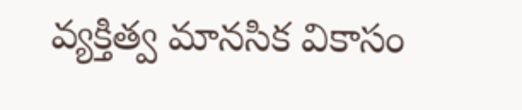వ్యక్తిత్వ మానసిక వికాసం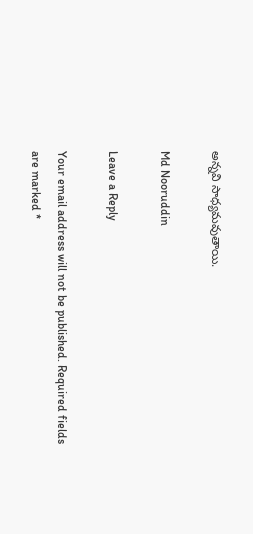అన్నవి సాధ్యమవుతాయి.

Md Nooruddin

Leave a Reply

Your email address will not be published. Required fields are marked *